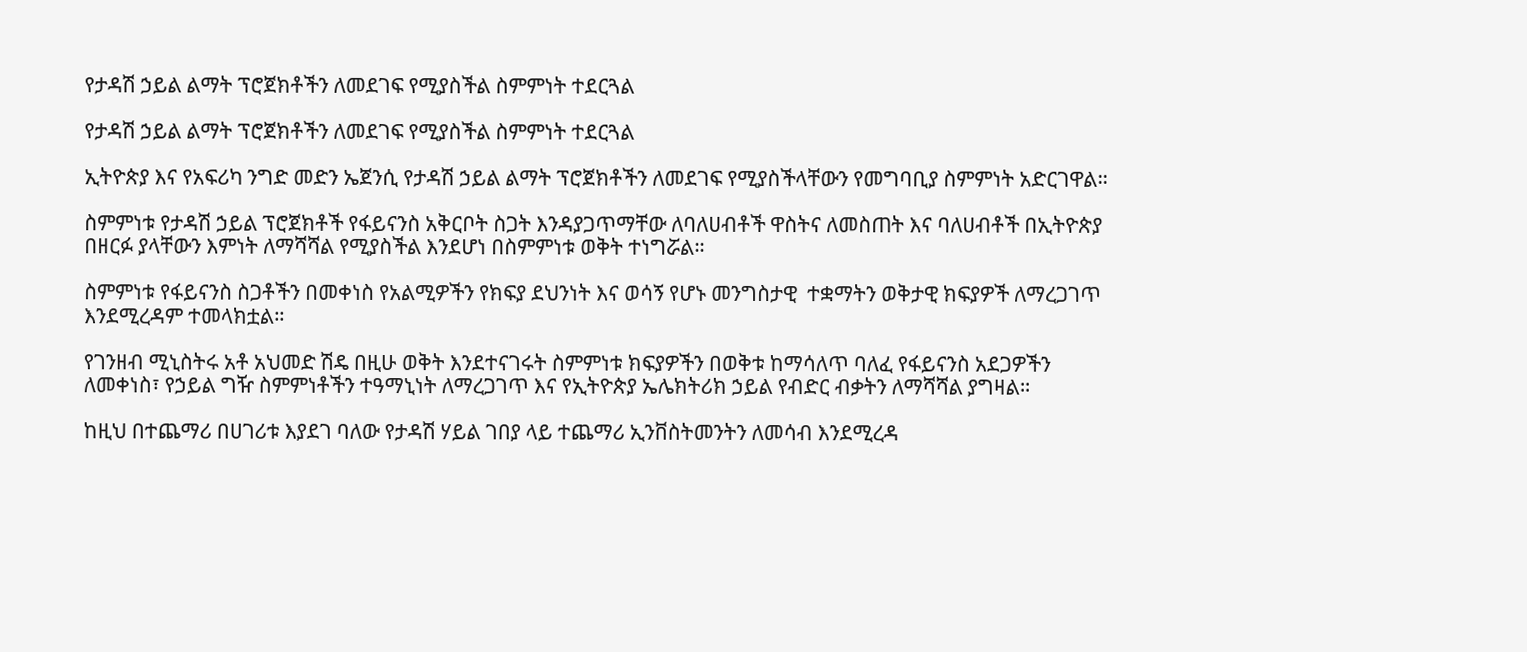የታዳሽ ኃይል ልማት ፕሮጀክቶችን ለመደገፍ የሚያስችል ስምምነት ተደርጓል

የታዳሽ ኃይል ልማት ፕሮጀክቶችን ለመደገፍ የሚያስችል ስምምነት ተደርጓል

ኢትዮጵያ እና የአፍሪካ ንግድ መድን ኤጀንሲ የታዳሽ ኃይል ልማት ፕሮጀክቶችን ለመደገፍ የሚያስችላቸውን የመግባቢያ ስምምነት አድርገዋል።

ስምምነቱ የታዳሽ ኃይል ፕሮጀክቶች የፋይናንስ አቅርቦት ስጋት እንዳያጋጥማቸው ለባለሀብቶች ዋስትና ለመስጠት እና ባለሀብቶች በኢትዮጵያ በዘርፉ ያላቸውን እምነት ለማሻሻል የሚያስችል እንደሆነ በስምምነቱ ወቅት ተነግሯል።

ስምምነቱ የፋይናንስ ስጋቶችን በመቀነስ የአልሚዎችን የክፍያ ደህንነት እና ወሳኝ የሆኑ መንግስታዊ  ተቋማትን ወቅታዊ ክፍያዎች ለማረጋገጥ እንደሚረዳም ተመላክቷል።

የገንዘብ ሚኒስትሩ አቶ አህመድ ሽዴ በዚሁ ወቅት እንደተናገሩት ስምምነቱ ክፍያዎችን በወቅቱ ከማሳለጥ ባለፈ የፋይናንስ አደጋዎችን ለመቀነስ፣ የኃይል ግዥ ስምምነቶችን ተዓማኒነት ለማረጋገጥ እና የኢትዮጵያ ኤሌክትሪክ ኃይል የብድር ብቃትን ለማሻሻል ያግዛል።

ከዚህ በተጨማሪ በሀገሪቱ እያደገ ባለው የታዳሽ ሃይል ገበያ ላይ ተጨማሪ ኢንቨስትመንትን ለመሳብ እንደሚረዳ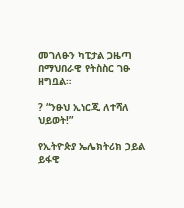መገለፁን ካፒታል ጋዜጣ በማህበራዊ የትስስር ገፁ ዘግቧል።

? “ንፁህ ኢነርጂ ለተሻለ ህይወት!”

የኢትዮጵያ ኤሌክትሪክ ኃይል ይፋዊ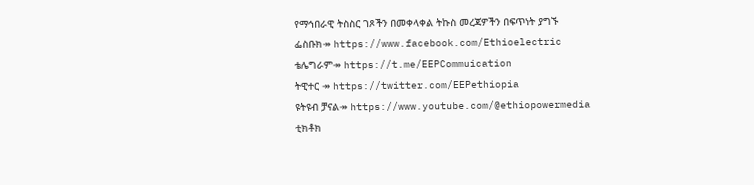የማኅበራዊ ትስስር ገጾችን በመቀላቀል ትኩስ መረጃዎችን በፍጥነት ያግኙ
ፌስቡክ↠ https://www.facebook.com/Ethioelectric
ቴሌግራም↠ https://t.me/EEPCommuication
ትዊተር ↠ https://twitter.com/EEPethiopia
ዩትዩብ ቻናል↠ https://www.youtube.com/@ethiopowermedia
ቲክቶክ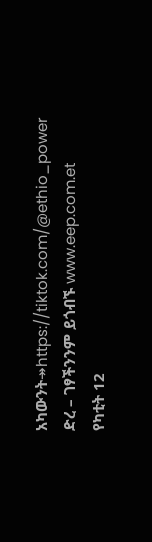አካውንት↠https://tiktok.com/@ethio_power
ድረ – ገፃችንንም ይጎብኙ www.eep.com.et
የካቲት 12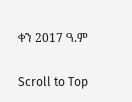ቀን 2017 ዓ.ም

Scroll to Top